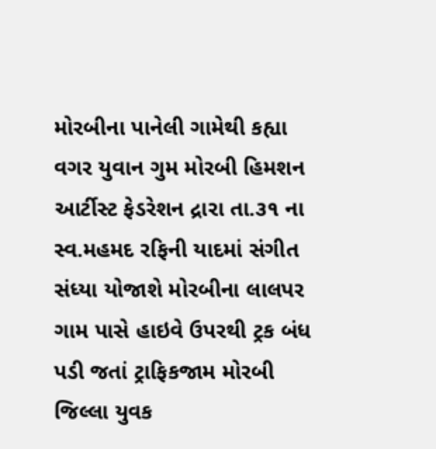મોરબીના પાનેલી ગામેથી કહ્યા વગર યુવાન ગુમ મોરબી હિમશન આર્ટીસ્ટ ફેડરેશન દ્રારા તા.૩૧ ના સ્વ.મહમદ રફિની યાદમાં સંગીત સંધ્યા યોજાશે મોરબીના લાલપર ગામ પાસે હાઇવે ઉપરથી ટ્રક બંધ પડી જતાં ટ્રાફિકજામ મોરબી જિલ્લા યુવક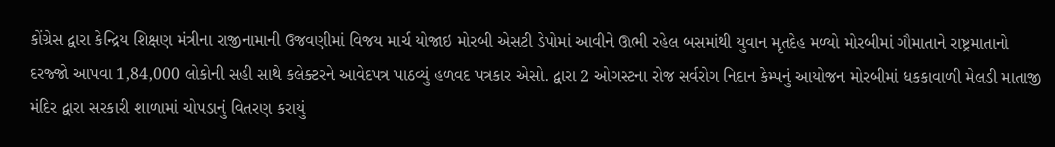કોંગ્રેસ દ્વારા કેન્દ્રિય શિક્ષણ મંત્રીના રાજીનામાની ઉજવણીમાં વિજય માર્ચ યોજાઇ મોરબી એસટી ડેપોમાં આવીને ઊભી રહેલ બસમાંથી યુવાન મૃતદેહ મળ્યો મોરબીમાં ગૌમાતાને રાષ્ટ્રમાતાનો દરજ્જો આપવા 1,84,000 લોકોની સહી સાથે કલેક્ટરને આવેદપત્ર પાઠવ્યું હળવદ પત્રકાર એસો. દ્વારા 2 ઓગસ્ટના રોજ સર્વરોગ નિદાન કેમ્પનું આયોજન મોરબીમાં ધકકાવાળી મેલડી માતાજી મંદિર દ્વારા સરકારી શાળામાં ચોપડાનું વિતરણ કરાયું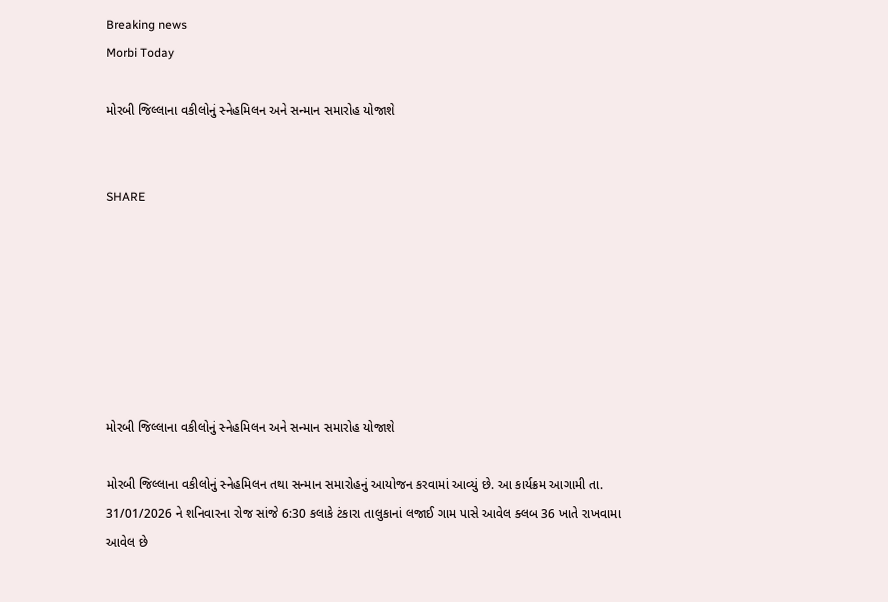Breaking news
Morbi Today

મોરબી જિલ્લાના વકીલોનું સ્નેહમિલન અને સન્માન સમારોહ યોજાશે


SHARE







મોરબી જિલ્લાના વકીલોનું સ્નેહમિલન અને સન્માન સમારોહ યોજાશે

મોરબી જિલ્લાના વકીલોનું સ્નેહમિલન તથા સન્માન સમારોહનું આયોજન કરવામાં આવ્યું છે. આ કાર્યક્રમ આગામી તા. 31/01/2026 ને શનિવારના રોજ સાંજે 6:30 કલાકે ટંકારા તાલુકાનાં લજાઈ ગામ પાસે આવેલ ક્લબ 36 ખાતે રાખવામા આવેલ છે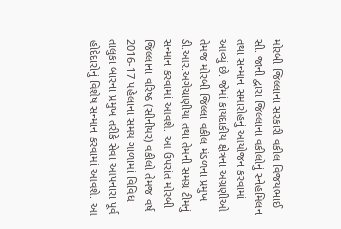મોરબી જિલ્લાના સરકારી વકીલ વિજયભાઈ સી. જાની દ્વારા જિલ્લાના વકીલોનું સ્નેહમિલન તથા સન્માન સમારોહનું આયોજન કરવામાં આવ્યું છે. જેમાં કાયદાકીય ક્ષેત્રના અગ્રણીઓ તેમજ મોરબી જિલ્લા વકીલ મંડળના પ્રમુખ ડી.આર.અગેચાણીયા તથા તેમની સમગ્ર ટીમનું સન્માન કરવામાં આવશે. આ ઉપરાંત મોરબી જિલ્લાના વરિષ્ઠ (સીનીયર) વકીલો તેમજ વર્ષ 2016-17 પહેલાના સમય ગાળામાં વિવિધ તાલુકા બારના પ્રમુખ તરીકે સેવા આપનારા પૂર્વ હોદેદારોનું વિશેષ સન્માન કરવામાં આવશે. આ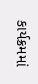કાર્યક્રમમાં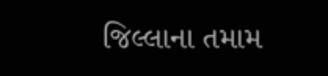જિલ્લાના તમામ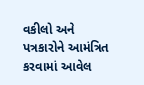વકીલો અને પત્રકારોને આમંત્રિત કરવામાં આવેલ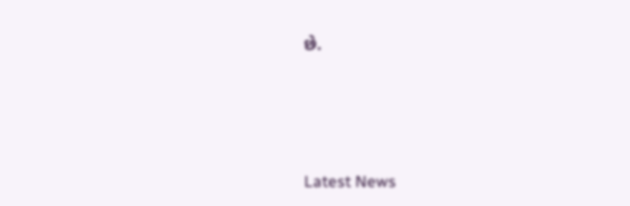છે.






Latest News